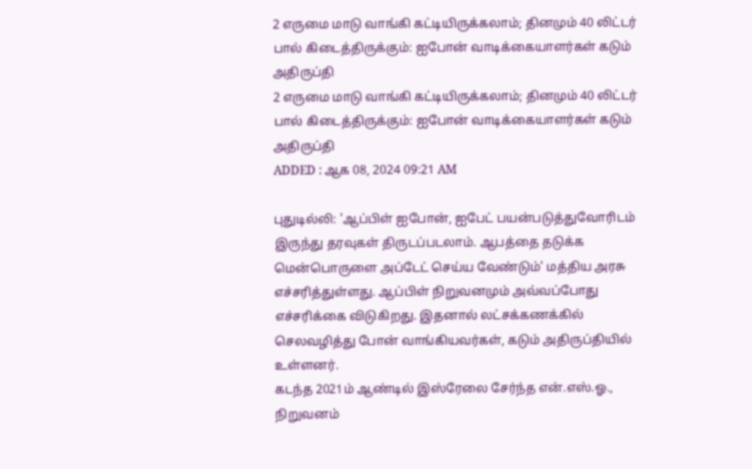2 எருமை மாடு வாங்கி கட்டியிருக்கலாம்; தினமும் 40 லிட்டர் பால் கிடைத்திருக்கும்: ஐபோன் வாடிக்கையாளர்கள் கடும் அதிருப்தி
2 எருமை மாடு வாங்கி கட்டியிருக்கலாம்; தினமும் 40 லிட்டர் பால் கிடைத்திருக்கும்: ஐபோன் வாடிக்கையாளர்கள் கடும் அதிருப்தி
ADDED : ஆக 08, 2024 09:21 AM

புதுடில்லி: 'ஆப்பிள் ஐபோன், ஐபேட் பயன்படுத்துவோரிடம் இருந்து தரவுகள் திருடப்படலாம். ஆபத்தை தடுக்க மென்பொருளை அப்டேட் செய்ய வேண்டும்' மத்திய அரசு எச்சரித்துள்ளது. ஆப்பிள் நிறுவனமும் அவ்வப்போது எச்சரிக்கை விடுகிறது. இதனால் லட்சக்கணக்கில் செலவழித்து போன் வாங்கியவர்கள், கடும் அதிருப்தியில் உள்ளனர்.
கடந்த 2021ம் ஆண்டில் இஸ்ரேலை சேர்ந்த என்.எஸ்.ஓ., நிறுவனம்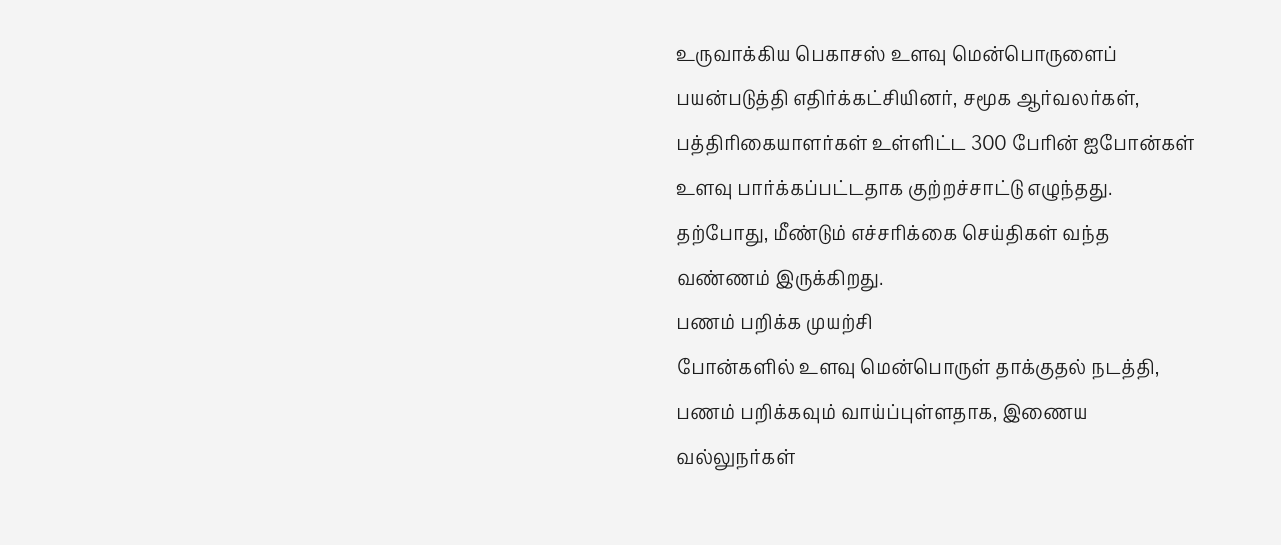உருவாக்கிய பெகாசஸ் உளவு மென்பொருளைப் பயன்படுத்தி எதிர்க்கட்சியினர், சமூக ஆர்வலர்கள், பத்திரிகையாளர்கள் உள்ளிட்ட 300 பேரின் ஐபோன்கள் உளவு பார்க்கப்பட்டதாக குற்றச்சாட்டு எழுந்தது. தற்போது, மீண்டும் எச்சரிக்கை செய்திகள் வந்த வண்ணம் இருக்கிறது.
பணம் பறிக்க முயற்சி
போன்களில் உளவு மென்பொருள் தாக்குதல் நடத்தி, பணம் பறிக்கவும் வாய்ப்புள்ளதாக, இணைய வல்லுநர்கள்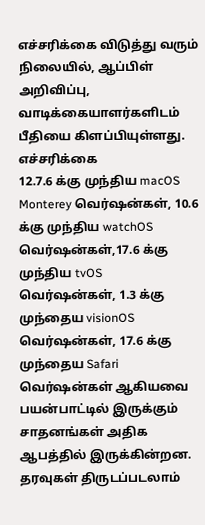எச்சரிக்கை விடுத்து வரும் நிலையில், ஆப்பிள் அறிவிப்பு, வாடிக்கையாளர்களிடம் பீதியை கிளப்பியுள்ளது.
எச்சரிக்கை
12.7.6 க்கு முந்திய macOS Monterey வெர்ஷன்கள், 10.6 க்கு முந்திய watchOS வெர்ஷன்கள்,17.6 க்கு முந்திய tvOS வெர்ஷன்கள், 1.3 க்கு முந்தைய visionOS வெர்ஷன்கள், 17.6 க்கு முந்தைய Safari வெர்ஷன்கள் ஆகியவை பயன்பாட்டில் இருக்கும் சாதனங்கள் அதிக ஆபத்தில் இருக்கின்றன.
தரவுகள் திருடப்படலாம்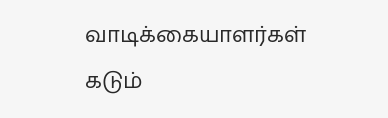வாடிக்கையாளர்கள் கடும்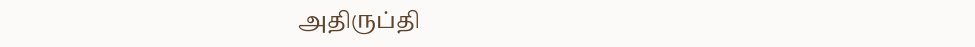அதிருப்தி